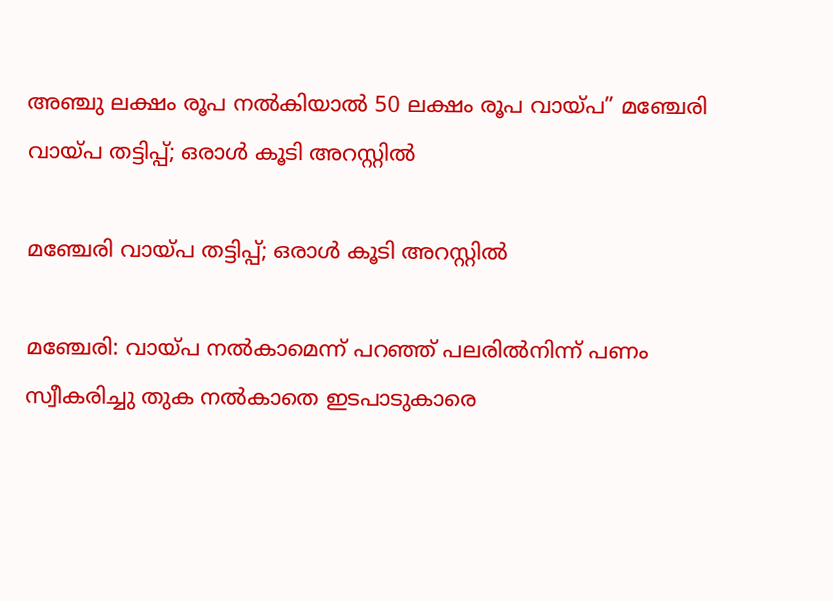അഞ്ചു ലക്ഷം രൂപ നല്‍കിയാല്‍ 50 ലക്ഷം രൂപ വായ്പ” മഞ്ചേരി വായ്പ തട്ടിപ്പ്; ഒരാൾ കൂടി അറസ്റ്റിൽ

മഞ്ചേരി വായ്പ തട്ടിപ്പ്; ഒരാൾ കൂടി അറസ്റ്റിൽ

മഞ്ചേരി: വായ്പ നല്‍കാമെന്ന് പറഞ്ഞ് പലരില്‍നിന്ന് പണം സ്വീകരിച്ചു തുക നല്‍കാതെ ഇടപാടുകാരെ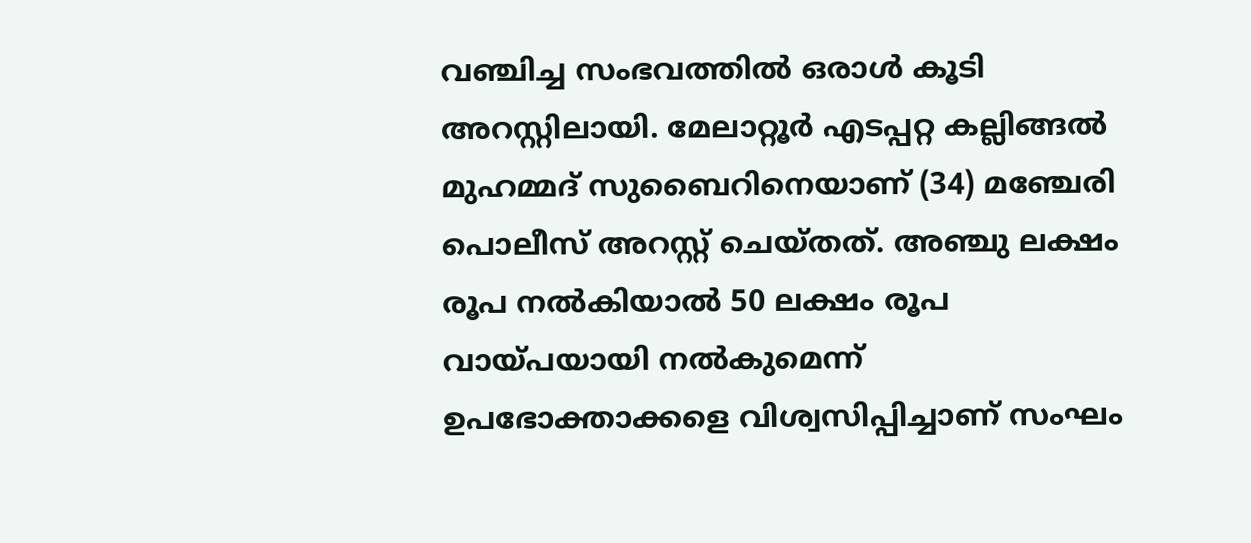വഞ്ചിച്ച സംഭവത്തില്‍ ഒരാള്‍ കൂടി അറസ്റ്റിലായി. മേലാറ്റൂര്‍ എടപ്പറ്റ കല്ലിങ്ങല്‍ മുഹമ്മദ് സുബൈറിനെയാണ് (34) മഞ്ചേരി പൊലീസ് അറസ്റ്റ് ചെയ്തത്. അഞ്ചു ലക്ഷം രൂപ നല്‍കിയാല്‍ 50 ലക്ഷം രൂപ വായ്പയായി നല്‍കുമെന്ന് ഉപഭോക്താക്കളെ വിശ്വസിപ്പിച്ചാണ് സംഘം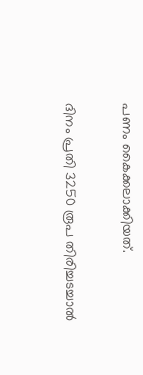പണം കൈക്കലാക്കിയത്.

ദിനം പ്രതി 3250 രൂപ തിരിച്ചടച്ചാല്‍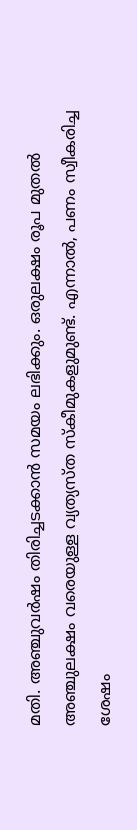മതി. അഞ്ചുവര്‍ഷം തിരിച്ചടക്കാന്‍ സമയം ലഭിക്കും. ഒരുലക്ഷം രൂപ മുതല്‍ അഞ്ചുലക്ഷം വരെയുള്ള വ്യത്യസ്ത സ്‌കീമുകളുമുണ്ട്. എന്നാല്‍, പണം സ്വീകരിച്ച ശേഷം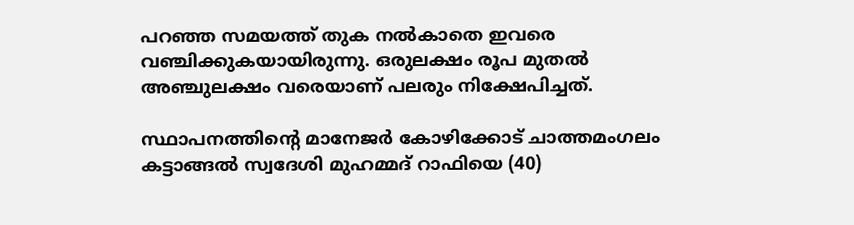പറഞ്ഞ സമയത്ത് തുക നല്‍കാതെ ഇവരെ വഞ്ചിക്കുകയായിരുന്നു. ഒരുലക്ഷം രൂപ മുതല്‍ അഞ്ചുലക്ഷം വരെയാണ് പലരും നിക്ഷേപിച്ചത്.

സ്ഥാപനത്തിന്‍റെ മാനേജര്‍ കോഴിക്കോട് ചാത്തമംഗലം കട്ടാങ്ങല്‍ സ്വദേശി മുഹമ്മദ് റാഫിയെ (40)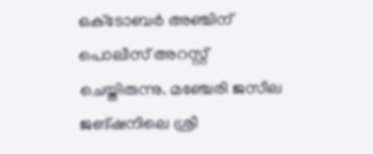ഒക്‌ടോബര്‍ അഞ്ചിന് പൊലീസ് അറസ്റ്റ് ചെയ്തിരുന്നു. മഞ്ചേരി ജസീല ജങ്ഷനിലെ ശ്രീ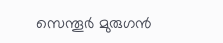സെന്തൂര്‍ മുരുഗന്‍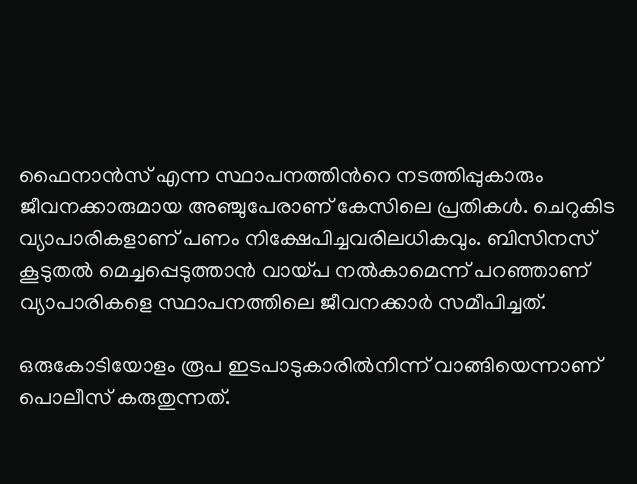ഫൈനാന്‍സ് എന്ന സ്ഥാപനത്തിന്‍റെ നടത്തിപ്പുകാരും ജീവനക്കാരുമായ അഞ്ചുപേരാണ് കേസിലെ പ്രതികള്‍. ചെറുകിട വ്യാപാരികളാണ് പണം നിക്ഷേപിച്ചവരിലധികവും. ബിസിനസ് കൂടുതല്‍ മെച്ചപ്പെടുത്താന്‍ വായ്പ നല്‍കാമെന്ന് പറഞ്ഞാണ് വ്യാപാരികളെ സ്ഥാപനത്തിലെ ജീവനക്കാര്‍ സമീപിച്ചത്.

ഒരുകോടിയോളം രൂപ ഇടപാടുകാരില്‍നിന്ന് വാങ്ങിയെന്നാണ് പൊലീസ് കരുതുന്നത്.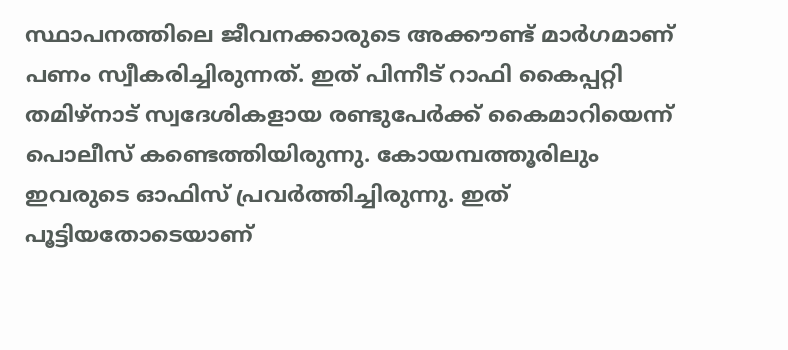സ്ഥാപനത്തിലെ ജീവനക്കാരുടെ അക്കൗണ്ട് മാര്‍ഗമാണ് പണം സ്വീകരിച്ചിരുന്നത്. ഇത് പിന്നീട് റാഫി കൈപ്പറ്റി തമിഴ്‌നാട് സ്വദേശികളായ രണ്ടുപേര്‍ക്ക് കൈമാറിയെന്ന് പൊലീസ് കണ്ടെത്തിയിരുന്നു. കോയമ്പത്തൂരിലും ഇവരുടെ ഓഫിസ് പ്രവര്‍ത്തിച്ചിരുന്നു. ഇത് പൂട്ടിയതോടെയാണ്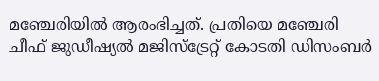മഞ്ചേരിയില്‍ ആരംഭിച്ചത്. പ്രതിയെ മഞ്ചേരി ചീഫ് ജുഡീഷ്യല്‍ മജിസ്‌ട്രേറ്റ് കോടതി ഡിസംബര്‍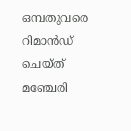ഒമ്പതുവരെ റിമാൻഡ് ചെയ്ത് മഞ്ചേരി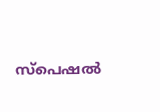സ്‌പെഷല്‍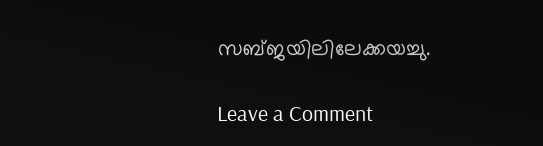സബ്ജയിലിലേക്കയച്ചു.

Leave a Comment